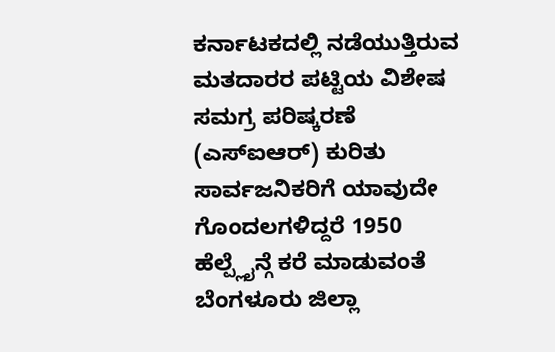ಕರ್ನಾಟಕದಲ್ಲಿ ನಡೆಯುತ್ತಿರುವ ಮತದಾರರ ಪಟ್ಟಿಯ ವಿಶೇಷ ಸಮಗ್ರ ಪರಿಷ್ಕರಣೆ (ಎಸ್ಐಆರ್) ಕುರಿತು ಸಾರ್ವಜನಿಕರಿಗೆ ಯಾವುದೇ ಗೊಂದಲಗಳಿದ್ದರೆ 1950 ಹೆಲ್ಪ್ಲೈನ್ಗೆ ಕರೆ ಮಾಡುವಂತೆ ಬೆಂಗಳೂರು ಜಿಲ್ಲಾ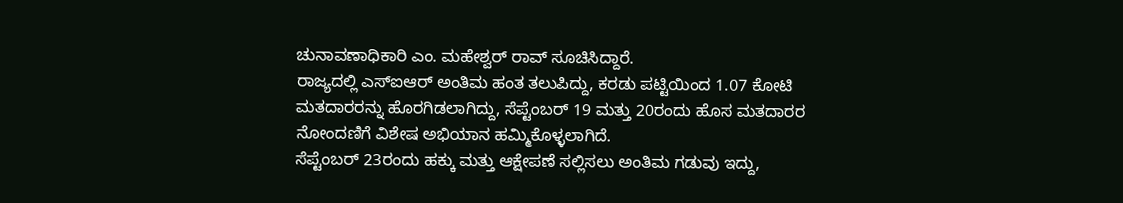ಚುನಾವಣಾಧಿಕಾರಿ ಎಂ. ಮಹೇಶ್ವರ್ ರಾವ್ ಸೂಚಿಸಿದ್ದಾರೆ.
ರಾಜ್ಯದಲ್ಲಿ ಎಸ್ಐಆರ್ ಅಂತಿಮ ಹಂತ ತಲುಪಿದ್ದು, ಕರಡು ಪಟ್ಟಿಯಿಂದ 1.07 ಕೋಟಿ ಮತದಾರರನ್ನು ಹೊರಗಿಡಲಾಗಿದ್ದು, ಸೆಪ್ಟೆಂಬರ್ 19 ಮತ್ತು 20ರಂದು ಹೊಸ ಮತದಾರರ ನೋಂದಣಿಗೆ ವಿಶೇಷ ಅಭಿಯಾನ ಹಮ್ಮಿಕೊಳ್ಳಲಾಗಿದೆ.
ಸೆಪ್ಟೆಂಬರ್ 23ರಂದು ಹಕ್ಕು ಮತ್ತು ಆಕ್ಷೇಪಣೆ ಸಲ್ಲಿಸಲು ಅಂತಿಮ ಗಡುವು ಇದ್ದು,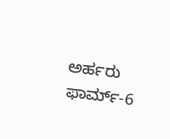ಅರ್ಹರು ಫಾರ್ಮ್-6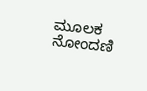ಮೂಲಕ ನೋಂದಣಿ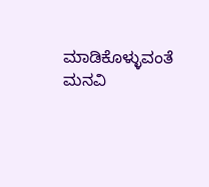ಮಾಡಿಕೊಳ್ಳುವಂತೆ ಮನವಿ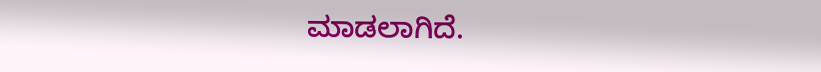ಮಾಡಲಾಗಿದೆ.